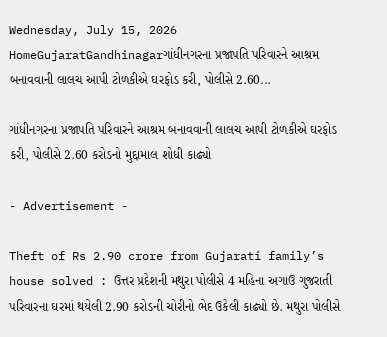Wednesday, July 15, 2026
HomeGujaratGandhinagarગાંધીનગરના પ્રજાપતિ પરિવારને આશ્રમ બનાવવાની લાલચ આપી ટોળકીએ ઘરફોડ કરી, પોલીસે 2.60...

ગાંધીનગરના પ્રજાપતિ પરિવારને આશ્રમ બનાવવાની લાલચ આપી ટોળકીએ ઘરફોડ કરી, પોલીસે 2.60 કરોડનો મુદ્દામાલ શોધી કાઢ્યો

- Advertisement -

Theft of Rs 2.90 crore from Gujarati family’s house solved : ઉત્તર પ્રદેશની મથુરા પોલીસે 4 મહિના અગાઉ ગુજરાતી પરિવારના ઘરમાં થયેલી 2.90 કરોડની ચોરીનો ભેદ ઉકેલી કાઢ્યો છે. મથુરા પોલીસે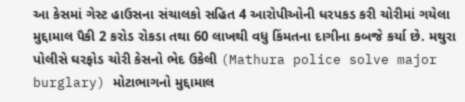આ કેસમાં ગેસ્ટ હાઉસના સંચાલકો સહિત 4 આરોપીઓની ધરપકડ કરી ચોરીમાં ગયેલા મુદ્દામાલ પૈકી 2 કરોડ રોકડા તથા 60 લાખથી વધુ કિંમતના દાગીના કબજે કર્યા છે. મથુરા પોલીસે ઘરફોડ ચોરી કેસનો ભેદ ઉકેલી (Mathura police solve major burglary) મોટાભાગનો મુદ્દામાલ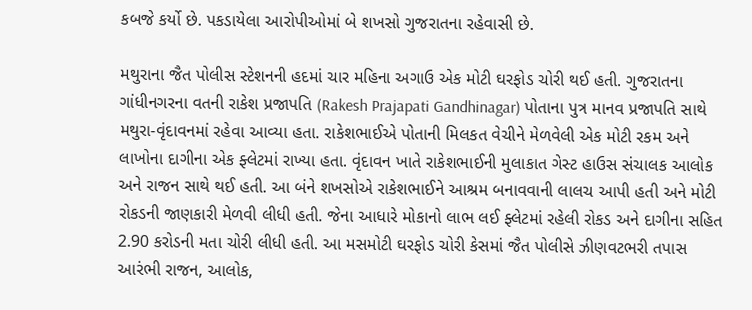કબજે કર્યો છે. પકડાયેલા આરોપીઓમાં બે શખસો ગુજરાતના રહેવાસી છે.

મથુરાના જૈત પોલીસ સ્ટેશનની હદમાં ચાર મહિના અગાઉ એક મોટી ઘરફોડ ચોરી થઈ હતી. ગુજરાતના ગાંધીનગરના વતની રાકેશ પ્રજાપતિ (Rakesh Prajapati Gandhinagar) પોતાના પુત્ર માનવ પ્રજાપતિ સાથે મથુરા-વૃંદાવનમાં રહેવા આવ્યા હતા. રાકેશભાઈએ પોતાની મિલકત વેચીને મેળવેલી એક મોટી રકમ અને લાખોના દાગીના એક ફ્લેટમાં રાખ્યા હતા. વૃંદાવન ખાતે રાકેશભાઈની મુલાકાત ગેસ્ટ હાઉસ સંચાલક આલોક અને રાજન સાથે થઈ હતી. આ બંને શખસોએ રાકેશભાઈને આશ્રમ બનાવવાની લાલચ આપી હતી અને મોટી રોકડની જાણકારી મેળવી લીધી હતી. જેના આધારે મોકાનો લાભ લઈ ફ્લેટમાં રહેલી રોકડ અને દાગીના સહિત 2.90 કરોડની મતા ચોરી લીધી હતી. આ મસમોટી ઘરફોડ ચોરી કેસમાં જૈત પોલીસે ઝીણવટભરી તપાસ આરંભી રાજન, આલોક,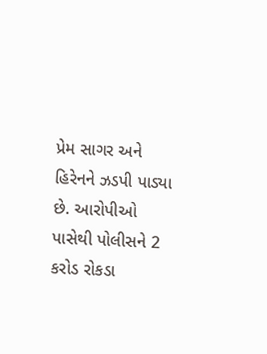પ્રેમ સાગર અને હિરેનને ઝડપી પાડ્યા છે. આરોપીઓ પાસેથી પોલીસને 2 કરોડ રોકડા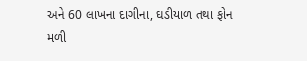અને 60 લાખના દાગીના, ઘડીયાળ તથા ફોન મળી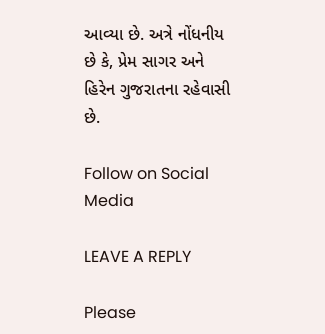આવ્યા છે. અત્રે નોંધનીય છે કે, પ્રેમ સાગર અને હિરેન ગુજરાતના રહેવાસી છે.

Follow on Social Media

LEAVE A REPLY

Please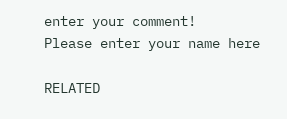enter your comment!
Please enter your name here

RELATED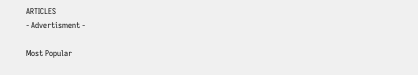ARTICLES
- Advertisment -

Most Popular